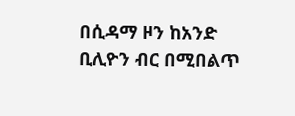በሲዳማ ዞን ከአንድ ቢሊዮን ብር በሚበልጥ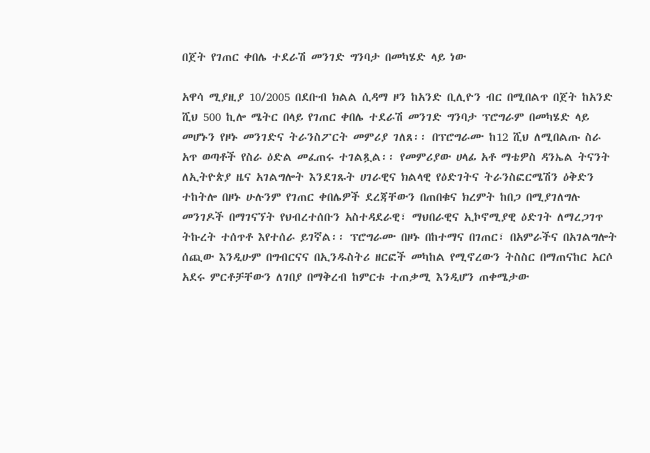በጀት የገጠር ቀበሌ ተደራሽ መንገድ ግንባታ በመካሄድ ላይ ነው

አዋሳ ሚያዚያ 10/2005 በደቡብ ክልል ሲዳማ ዞን ከአንድ ቢሊዮን ብር በሚበልጥ በጀት ከአንድ ሺህ 500 ኪሎ ሜትር በላይ የገጠር ቀበሌ ተደራሽ መንገድ ግንባታ ፕሮግራም በመካሄድ ላይ መሆኑን የዞኑ መንገድና ትራንስፖርት መምሪያ ገለጸ፡፡ በፕሮግራሙ ከ12 ሺህ ለሚበልጡ ስራ አጥ ወጣቶች የስራ ዕድል መፈጠሩ ተገልጿል፡፡ የመምሪያው ሀላፊ አቶ ማቴዎስ ዳንኤል ትናንት ለኢትዮጵያ ዜና አገልግሎት እንደገጹት ሀገራዊና ክልላዊ የዕድገትና ትራንስፎርሜሽን ዕቅድን ተከትሎ በዞኑ ሁሉንም የገጠር ቀበሌዎች ደረጃቸውን በጠበቁና ክረምት ከበጋ በሚያገለግሉ መንገዶች በማገናኘት የህብረተሰቡን አስተዳደራዊ፣ ማህበራዊና ኢኮኖሚያዊ ዕድገት ለማረጋገጥ ትኩረት ተሰጥቶ እየተሰራ ይገኛል፡፡ ፕሮግራሙ በዞኑ በከተማና በገጠር፣ በአምራችና በአገልግሎት ሰጪው እንዲሁም በግብርናና በኢንዱስትሪ ዘርፎች መካከል የሚኖረውን ትስስር በማጠናከር አርሶ አደሩ ምርቶቻቸውን ለገበያ በማቅረብ ከምርቱ ተጠቃሚ እንዲሆን ጠቀሜታው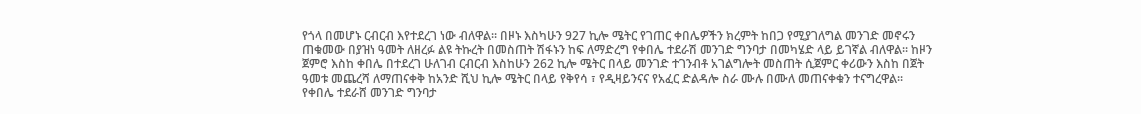የጎላ በመሆኑ ርብርብ እየተደረገ ነው ብለዋል፡፡ በዞኑ እስካሁን 927 ኪሎ ሜትር የገጠር ቀበሌዎችን ክረምት ከበጋ የሚያገለግል መንገድ መኖሩን ጠቁመው በያዝነ ዓመት ለዘረፉ ልዩ ትኩረት በመስጠት ሽፋኑን ከፍ ለማድረግ የቀበሌ ተደራሽ መንገድ ግንባታ በመካሄድ ላይ ይገኛል ብለዋል፡፡ ከዞን ጀምሮ እስከ ቀበሌ በተደረገ ሁለገብ ርብርብ እስከሁን 262 ኪሎ ሜትር በላይ መንገድ ተገንብቶ አገልግሎት መስጠት ሲጀምር ቀሪውን እስከ በጀት ዓመቱ መጨረሻ ለማጠናቀቅ ከአንድ ሺህ ኪሎ ሜትር በላይ የቅየሳ ፣ የዲዛይንናና የአፈር ድልዳሎ ስራ ሙሉ በሙለ መጠናቀቁን ተናግረዋል፡፡ የቀበሌ ተደራሸ መንገድ ግንባታ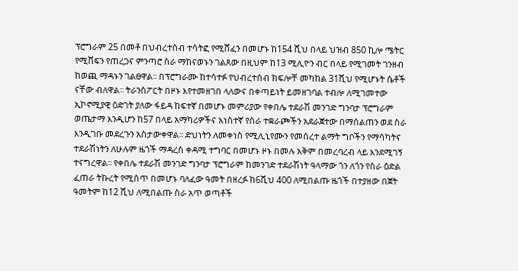ፕሮግራም 25 በመቶ በህብረተሰብ ተሳትፎ የሚሸፈን በመሆኑ ከ154 ሺህ በላይ ህዝብ 850 ኪሎ ሜትር የሚሸፍን የጠረጋና ምንጣሮ ስራ ማከናወኑን ገልጸው በዚህም ከ13 ሚሊዮን ብር በላይ የሚገመት ገንዘብ ከወጪ ማዳኑን ገልፀዋል፡፡ በፕሮግራሙ ከተሳተፉ የህብረተሰብ ክፍሎቸ መካከል 31ሺህ የሚሆኑት ሴቶች ናቸው ብለዋል፡፡ ትራንስፖርት በዞኑ እየተመዘገበ ላለውና በቀጣይነት ይመዘገባል ተብሎ ለሚገመተው ኢኮኖሚያዊ ዕድገት ያለው ፋይዳ ከፍተኛ በመሆኑ መምሪያው የቀበሌ ተደራሽ መንገድ ግንባታ ፕሮግራም ወጤታማ እንዲሆን ከ57 በላይ አማካሪዎችና አነስተኛ የስራ ተቋራጮችን አደራጀተው በማሰልጠን ወደ ስራ እንዲገቡ መደረጉን አስታውቀዋል፡፡ ድህነትን ለመቀነስ የሚሊኒየሙን የመሰረተ ልማት ግቦችን የማሳካትና ተደራሽነትን ለሁሉም ዜጎች ማዳረስ ቀዳሚ ተግባር በመሆኑ ዞኑ በመሉ አቅም በመረባረብ ላይ እንደሚገኝ ተናግረዋል፡፡ የቀበሌ ተደራሽ መንገድ ግንባታ ፕሮግራም ከመንገድ ተደራሽነት ዓላማው ጎን ለጎን የስራ ዕድል ፈጠራ ትኩረት የሚሰጥ በመሆኑ ባለፈው ዓመት በዘረፉ ከ6ሺህ 400 ለሚበልጡ ዜጎች በተያዘው በጀት ዓመትም ከ12 ሺህ ለሚበልጡ ስራ አጥ ወጣቶች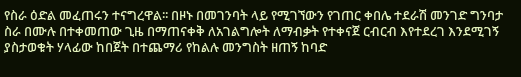የስራ ዕድል መፈጠሩን ተናግረዋል፡፡ በዞኑ በመገንባት ላይ የሚገኘውን የገጠር ቀበሌ ተደራሽ መንገድ ግንባታ ስራ በሙሉ በተቀመጠው ጊዜ በማጠናቀቅ ለአገልግሎት ለማብቃት የተቀናጀ ርብርብ እየተደረገ እንደሚገኝ ያስታወቁት ሃላፊው ከበጀት በተጨማሪ የከልሉ መንግስት ዘጠኝ ከባድ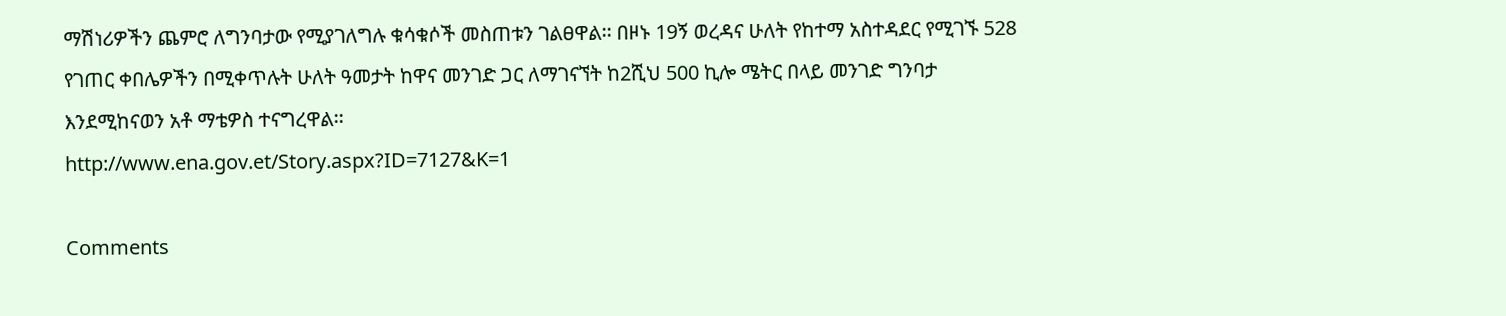ማሽነሪዎችን ጨምሮ ለግንባታው የሚያገለግሉ ቁሳቁሶች መስጠቱን ገልፀዋል፡፡ በዞኑ 19ኝ ወረዳና ሁለት የከተማ አስተዳደር የሚገኙ 528 የገጠር ቀበሌዎችን በሚቀጥሉት ሁለት ዓመታት ከዋና መንገድ ጋር ለማገናኘት ከ2ሺህ 500 ኪሎ ሜትር በላይ መንገድ ግንባታ እንደሚከናወን አቶ ማቴዎስ ተናግረዋል፡፡
http://www.ena.gov.et/Story.aspx?ID=7127&K=1

Comments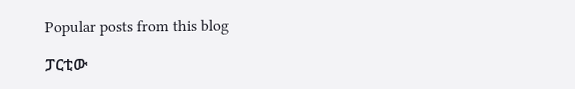Popular posts from this blog

ፓርቲው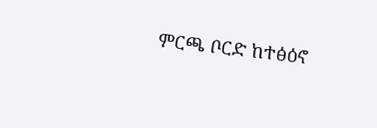ምርጫ ቦርድ ከተፅዕኖ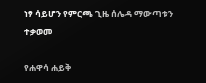ነፃ ሳይሆን የምርጫ ጊዜ ሰሌዳ ማውጣቱን ተቃወመ

የሐዋሳ ሐይቅ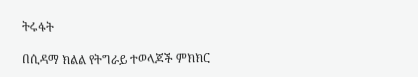ትሩፋት

በሲዳማ ክልል የትግራይ ተወላጆች ምክክር